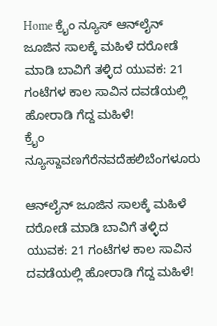Home ಕ್ರೈಂ ನ್ಯೂಸ್ ಆನ್‌ಲೈನ್ ಜೂಜಿನ ಸಾಲಕ್ಕೆ ಮಹಿಳೆ ದರೋಡೆ ಮಾಡಿ ಬಾವಿಗೆ ತಳ್ಳಿದ ಯುವಕ: 21 ಗಂಟೆಗಳ ಕಾಲ ಸಾವಿನ ದವಡೆಯಲ್ಲಿ ಹೋರಾಡಿ ಗೆದ್ದ ಮಹಿಳೆ!
ಕ್ರೈಂ ನ್ಯೂಸ್ದಾವಣಗೆರೆನವದೆಹಲಿಬೆಂಗಳೂರು

ಆನ್‌ಲೈನ್ ಜೂಜಿನ ಸಾಲಕ್ಕೆ ಮಹಿಳೆ ದರೋಡೆ ಮಾಡಿ ಬಾವಿಗೆ ತಳ್ಳಿದ ಯುವಕ: 21 ಗಂಟೆಗಳ ಕಾಲ ಸಾವಿನ ದವಡೆಯಲ್ಲಿ ಹೋರಾಡಿ ಗೆದ್ದ ಮಹಿಳೆ!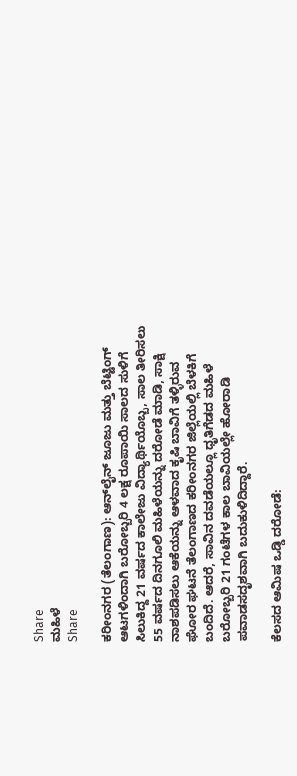Share
ಮಹಿಳೆ
Share

ಕರೀಂನಗರ (ತೆಲಂಗಾಣ): ಆನ್‌ಲೈನ್ ಜೂಜು ಮತ್ತು ಬೆಟ್ಟಿಂಗ್ ಆಟಗಳಿಂದಾಗಿ ಬರೋಬ್ಬರಿ 4 ಲಕ್ಷ ರೂಪಾಯಿ ಸಾಲದ ಸುಳಿಗೆ ಸಿಲುಕಿದ್ದ 21 ವರ್ಷದ ಕಾಲೇಜು ವಿದ್ಯಾರ್ಥಿಯೊಬ್ಬ, ಸಾಲ ತೀರಿಸಲು 55 ವರ್ಷದ ದಿನಗೂಲಿ ಮಹಿಳೆಯನ್ನು ದರೋಡೆ ಮಾಡಿ, ಸಾಕ್ಷಿ ನಾಶಪಡಿಸಲು ಆಕೆಯನ್ನು ಆಳವಾದ ಕೃಷಿ ಬಾವಿಗೆ ತಳ್ಳಿರುವ ಘೋರ ಘಟನೆ ತೆಲಂಗಾಣದ ಕರೀಂನಗರ ಜಿಲ್ಲೆಯಲ್ಲಿ ಬೆಳಕಿಗೆ ಬಂದಿದೆ. ಆದರೆ, ಸಾವಿನ ದವಡೆಯಲ್ಲೂ ಧೃತಿಗೆಡದ ಮಹಿಳೆ ಬರೋಬ್ಬರಿ 21 ಗಂಟೆಗಳ ಕಾಲ ಬಾವಿಯಲ್ಲೇ ಹೋರಾಡಿ ಪವಾಡಸದೃಶವಾಗಿ ಬದುಕುಳಿದಿದ್ದಾರೆ.

ಕೆಲಸದ ಆಮಿಷ ಒಡ್ಡಿ ದರೋಡೆ: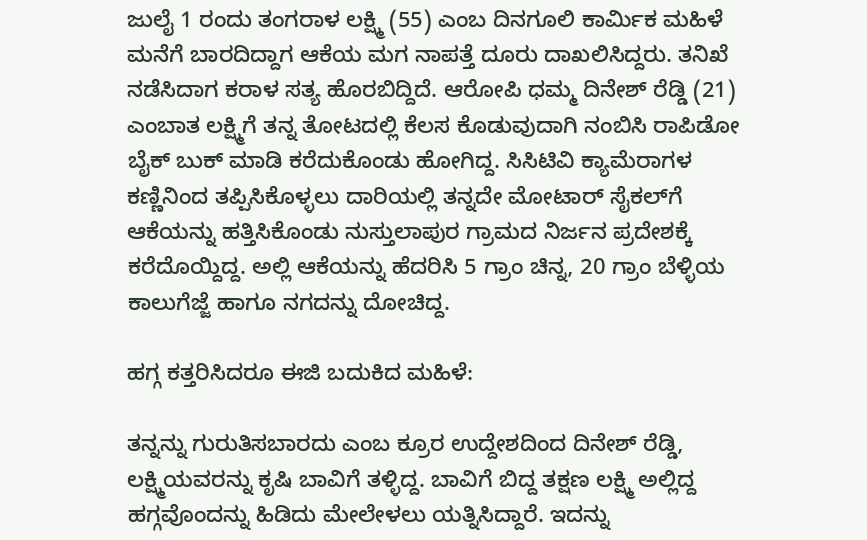ಜುಲೈ 1 ರಂದು ತಂಗರಾಳ ಲಕ್ಷ್ಮಿ (55) ಎಂಬ ದಿನಗೂಲಿ ಕಾರ್ಮಿಕ ಮಹಿಳೆ ಮನೆಗೆ ಬಾರದಿದ್ದಾಗ ಆಕೆಯ ಮಗ ನಾಪತ್ತೆ ದೂರು ದಾಖಲಿಸಿದ್ದರು. ತನಿಖೆ ನಡೆಸಿದಾಗ ಕರಾಳ ಸತ್ಯ ಹೊರಬಿದ್ದಿದೆ. ಆರೋಪಿ ಧಮ್ಮ ದಿನೇಶ್ ರೆಡ್ಡಿ (21) ಎಂಬಾತ ಲಕ್ಷ್ಮಿಗೆ ತನ್ನ ತೋಟದಲ್ಲಿ ಕೆಲಸ ಕೊಡುವುದಾಗಿ ನಂಬಿಸಿ ರಾಪಿಡೋ ಬೈಕ್ ಬುಕ್ ಮಾಡಿ ಕರೆದುಕೊಂಡು ಹೋಗಿದ್ದ. ಸಿಸಿಟಿವಿ ಕ್ಯಾಮೆರಾಗಳ ಕಣ್ಣಿನಿಂದ ತಪ್ಪಿಸಿಕೊಳ್ಳಲು ದಾರಿಯಲ್ಲಿ ತನ್ನದೇ ಮೋಟಾರ್ ಸೈಕಲ್‌ಗೆ ಆಕೆಯನ್ನು ಹತ್ತಿಸಿಕೊಂಡು ನುಸ್ತುಲಾಪುರ ಗ್ರಾಮದ ನಿರ್ಜನ ಪ್ರದೇಶಕ್ಕೆ ಕರೆದೊಯ್ದಿದ್ದ. ಅಲ್ಲಿ ಆಕೆಯನ್ನು ಹೆದರಿಸಿ 5 ಗ್ರಾಂ ಚಿನ್ನ, 20 ಗ್ರಾಂ ಬೆಳ್ಳಿಯ ಕಾಲುಗೆಜ್ಜೆ ಹಾಗೂ ನಗದನ್ನು ದೋಚಿದ್ದ.

ಹಗ್ಗ ಕತ್ತರಿಸಿದರೂ ಈಜಿ ಬದುಕಿದ ಮಹಿಳೆ:

ತನ್ನನ್ನು ಗುರುತಿಸಬಾರದು ಎಂಬ ಕ್ರೂರ ಉದ್ದೇಶದಿಂದ ದಿನೇಶ್ ರೆಡ್ಡಿ, ಲಕ್ಷ್ಮಿಯವರನ್ನು ಕೃಷಿ ಬಾವಿಗೆ ತಳ್ಳಿದ್ದ. ಬಾವಿಗೆ ಬಿದ್ದ ತಕ್ಷಣ ಲಕ್ಷ್ಮಿ ಅಲ್ಲಿದ್ದ ಹಗ್ಗವೊಂದನ್ನು ಹಿಡಿದು ಮೇಲೇಳಲು ಯತ್ನಿಸಿದ್ದಾರೆ. ಇದನ್ನು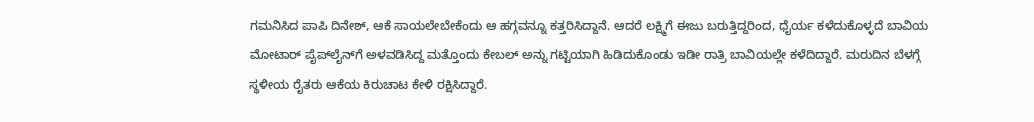ಗಮನಿಸಿದ ಪಾಪಿ ದಿನೇಶ್, ಆಕೆ ಸಾಯಲೇಬೇಕೆಂದು ಆ ಹಗ್ಗವನ್ನೂ ಕತ್ತರಿಸಿದ್ದಾನೆ. ಆದರೆ ಲಕ್ಷ್ಮಿಗೆ ಈಜು ಬರುತ್ತಿದ್ದರಿಂದ, ಧೈರ್ಯ ಕಳೆದುಕೊಳ್ಳದೆ ಬಾವಿಯ ಮೋಟಾರ್ ಪೈಪ್‌ಲೈನ್‌ಗೆ ಅಳವಡಿಸಿದ್ದ ಮತ್ತೊಂದು ಕೇಬಲ್ ಅನ್ನು ಗಟ್ಟಿಯಾಗಿ ಹಿಡಿದುಕೊಂಡು ಇಡೀ ರಾತ್ರಿ ಬಾವಿಯಲ್ಲೇ ಕಳೆದಿದ್ದಾರೆ. ಮರುದಿನ ಬೆಳಗ್ಗೆ ಸ್ಥಳೀಯ ರೈತರು ಆಕೆಯ ಕಿರುಚಾಟ ಕೇಳಿ ರಕ್ಷಿಸಿದ್ದಾರೆ.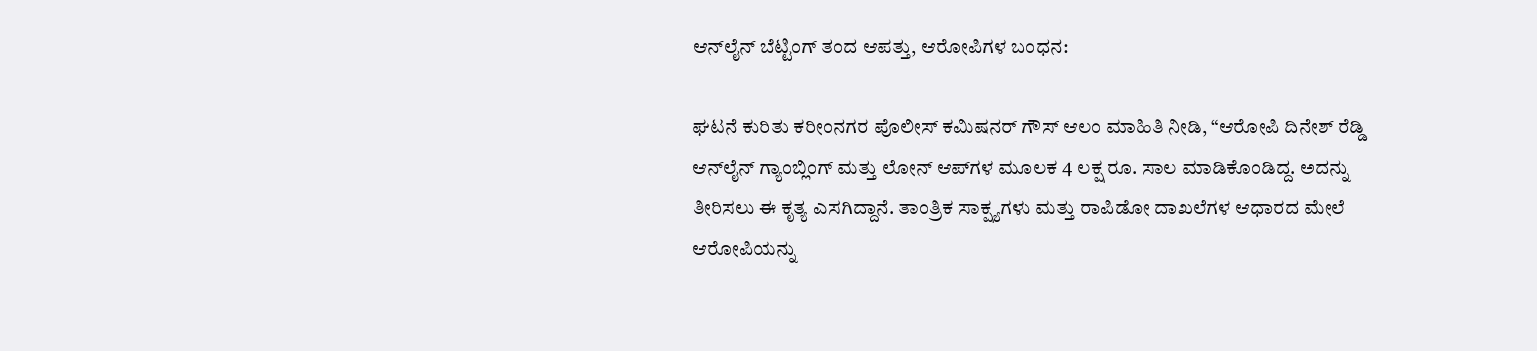ಆನ್‌ಲೈನ್ ಬೆಟ್ಟಿಂಗ್ ತಂದ ಆಪತ್ತು, ಆರೋಪಿಗಳ ಬಂಧನ:

ಘಟನೆ ಕುರಿತು ಕರೀಂನಗರ ಪೊಲೀಸ್ ಕಮಿಷನರ್ ಗೌಸ್ ಆಲಂ ಮಾಹಿತಿ ನೀಡಿ, “ಆರೋಪಿ ದಿನೇಶ್ ರೆಡ್ಡಿ ಆನ್‌ಲೈನ್ ಗ್ಯಾಂಬ್ಲಿಂಗ್ ಮತ್ತು ಲೋನ್ ಆಪ್‌ಗಳ ಮೂಲಕ 4 ಲಕ್ಷ ರೂ. ಸಾಲ ಮಾಡಿಕೊಂಡಿದ್ದ. ಅದನ್ನು ತೀರಿಸಲು ಈ ಕೃತ್ಯ ಎಸಗಿದ್ದಾನೆ. ತಾಂತ್ರಿಕ ಸಾಕ್ಷ್ಯಗಳು ಮತ್ತು ರಾಪಿಡೋ ದಾಖಲೆಗಳ ಆಧಾರದ ಮೇಲೆ ಆರೋಪಿಯನ್ನು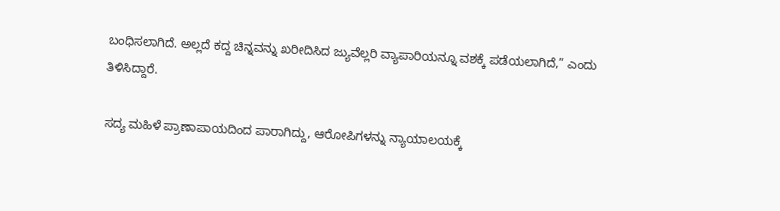ಬಂಧಿಸಲಾಗಿದೆ. ಅಲ್ಲದೆ ಕದ್ದ ಚಿನ್ನವನ್ನು ಖರೀದಿಸಿದ ಜ್ಯುವೆಲ್ಲರಿ ವ್ಯಾಪಾರಿಯನ್ನೂ ವಶಕ್ಕೆ ಪಡೆಯಲಾಗಿದೆ,” ಎಂದು ತಿಳಿಸಿದ್ದಾರೆ.

ಸದ್ಯ ಮಹಿಳೆ ಪ್ರಾಣಾಪಾಯದಿಂದ ಪಾರಾಗಿದ್ದು, ಆರೋಪಿಗಳನ್ನು ನ್ಯಾಯಾಲಯಕ್ಕೆ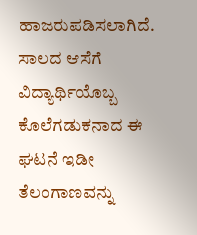ಹಾಜರುಪಡಿಸಲಾಗಿದೆ. ಸಾಲದ ಆಸೆಗೆ ವಿದ್ಯಾರ್ಥಿಯೊಬ್ಬ ಕೊಲೆಗಡುಕನಾದ ಈ ಘಟನೆ ಇಡೀ ತೆಲಂಗಾಣವನ್ನು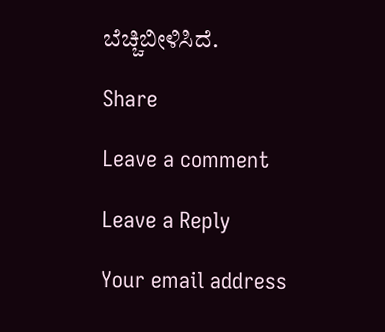ಬೆಚ್ಚಿಬೀಳಿಸಿದೆ.

Share

Leave a comment

Leave a Reply

Your email address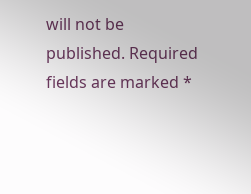will not be published. Required fields are marked *